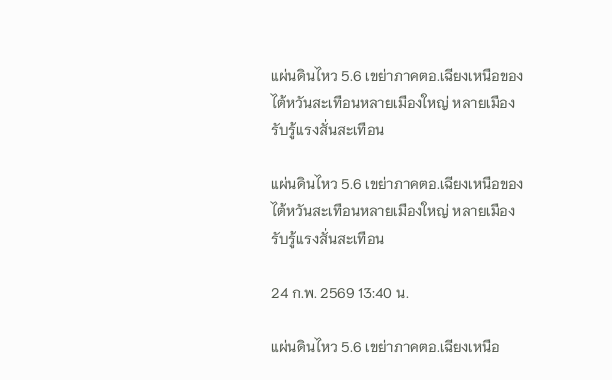แผ่นดินไหว 5.6 เขย่าภาคตอ.เฉียงเหนือของไต้หวันสะเทือนหลายเมืองใหญ่ หลายเมืองรับรู้แรงสั่นสะเทือน

แผ่นดินไหว 5.6 เขย่าภาคตอ.เฉียงเหนือของไต้หวันสะเทือนหลายเมืองใหญ่ หลายเมืองรับรู้แรงสั่นสะเทือน

24 ก.พ. 2569 13:40 น.

แผ่นดินไหว 5.6 เขย่าภาคตอ.เฉียงเหนือ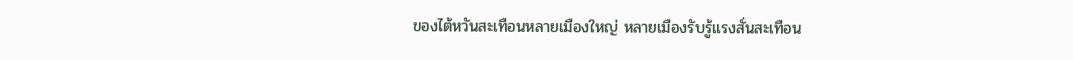ของไต้หวันสะเทือนหลายเมืองใหญ่ หลายเมืองรับรู้แรงสั่นสะเทือน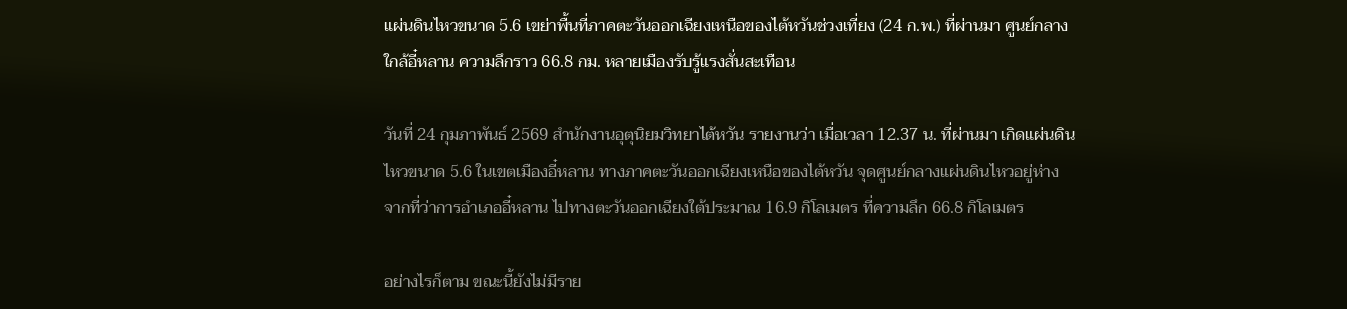แผ่นดินไหวขนาด 5.6 เขย่าพื้นที่ภาคตะวันออกเฉียงเหนือของไต้หวันช่วงเที่ยง (24 ก.พ.) ที่ผ่านมา ศูนย์กลางใกล้อี๋หลาน ความลึกราว 66.8 กม. หลายเมืองรับรู้แรงสั่นสะเทือน

วันที่ 24 กุมภาพันธ์ 2569 สำนักงานอุตุนิยมวิทยาไต้หวัน รายงานว่า เมื่อเวลา 12.37 น. ที่ผ่านมา เกิดแผ่นดินไหวขนาด 5.6 ในเขตเมืองอี๋หลาน ทางภาคตะวันออกเฉียงเหนือของไต้หวัน จุดศูนย์กลางแผ่นดินไหวอยู่ห่างจากที่ว่าการอำเภออี๋หลาน ไปทางตะวันออกเฉียงใต้ประมาณ 16.9 กิโลเมตร ที่ความลึก 66.8 กิโลเมตร

อย่างไรก็ตาม ขณะนี้ยังไม่มีราย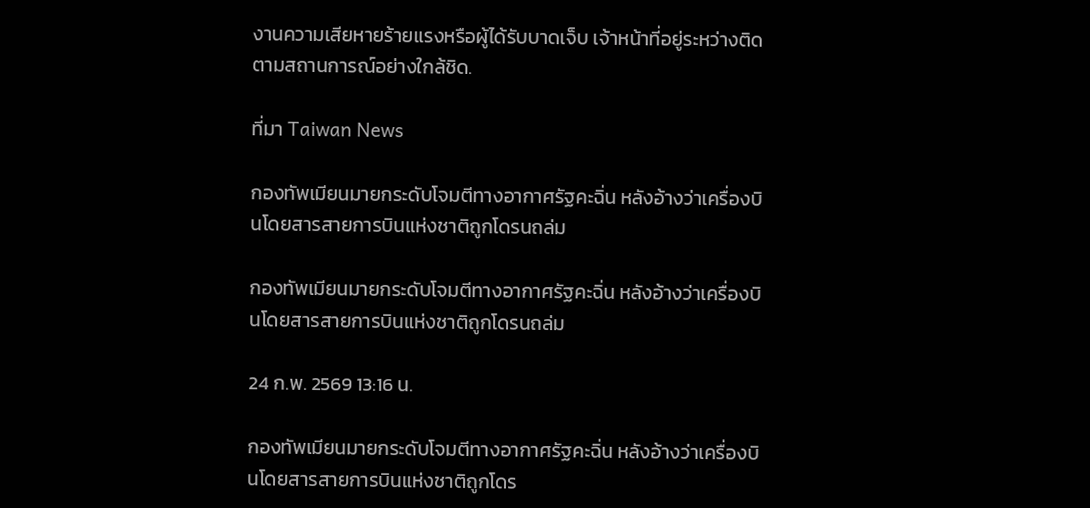งานความเสียหายร้ายแรงหรือผู้ได้รับบาดเจ็บ เจ้าหน้าที่อยู่ระหว่างติดตามสถานการณ์อย่างใกล้ชิด.

ที่มา Taiwan News

กองทัพเมียนมายกระดับโจมตีทางอากาศรัฐคะฉิ่น หลังอ้างว่าเครื่องบินโดยสารสายการบินแห่งชาติถูกโดรนถล่ม

กองทัพเมียนมายกระดับโจมตีทางอากาศรัฐคะฉิ่น หลังอ้างว่าเครื่องบินโดยสารสายการบินแห่งชาติถูกโดรนถล่ม

24 ก.พ. 2569 13:16 น.

กองทัพเมียนมายกระดับโจมตีทางอากาศรัฐคะฉิ่น หลังอ้างว่าเครื่องบินโดยสารสายการบินแห่งชาติถูกโดร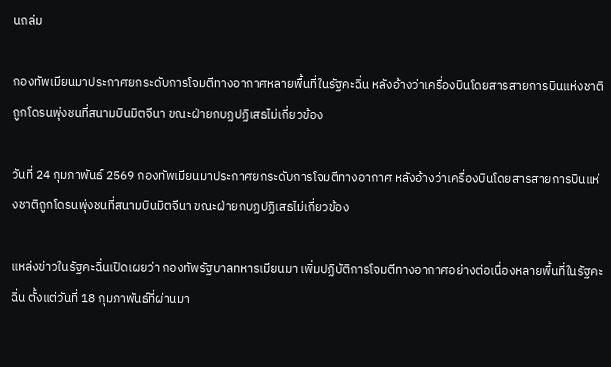นถล่ม

กองทัพเมียนมาประกาศยกระดับการโจมตีทางอากาศหลายพื้นที่ในรัฐคะฉิ่น หลังอ้างว่าเครื่องบินโดยสารสายการบินแห่งชาติถูกโดรนพุ่งชนที่สนามบินมิตจีนา ขณะฝ่ายกบฏปฏิเสธไม่เกี่ยวข้อง

วันที่ 24 กุมภาพันธ์ 2569 กองทัพเมียนมาประกาศยกระดับการโจมตีทางอากาศ หลังอ้างว่าเครื่องบินโดยสารสายการบินแห่งชาติถูกโดรนพุ่งชนที่สนามบินมิตจีนา ขณะฝ่ายกบฏปฏิเสธไม่เกี่ยวข้อง

แหล่งข่าวในรัฐคะฉิ่นเปิดเผยว่า กองทัพรัฐบาลทหารเมียนมา เพิ่มปฏิบัติการโจมตีทางอากาศอย่างต่อเนื่องหลายพื้นที่ในรัฐคะฉิ่น ตั้งแต่วันที่ 18 กุมภาพันธ์ที่ผ่านมา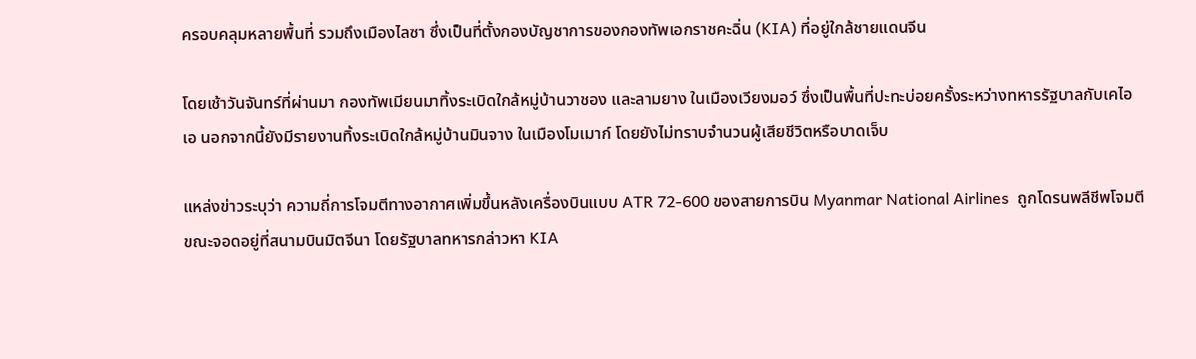ครอบคลุมหลายพื้นที่ รวมถึงเมืองไลซา ซึ่งเป็นที่ตั้งกองบัญชาการของกองทัพเอกราชคะฉิ่น (KIA) ที่อยู่ใกล้ชายแดนจีน

โดยเช้าวันจันทร์ที่ผ่านมา กองทัพเมียนมาทิ้งระเบิดใกล้หมู่บ้านวาชอง และลามยาง ในเมืองเวียงมอว์ ซึ่งเป็นพื้นที่ปะทะบ่อยครั้งระหว่างทหารรัฐบาลกับเคไอเอ นอกจากนี้ยังมีรายงานทิ้งระเบิดใกล้หมู่บ้านมินจาง ในเมืองโมเมาก์ โดยยังไม่ทราบจำนวนผู้เสียชีวิตหรือบาดเจ็บ

แหล่งข่าวระบุว่า ความถี่การโจมตีทางอากาศเพิ่มขึ้นหลังเครื่องบินแบบ ATR 72-600 ของสายการบิน Myanmar National Airlines  ถูกโดรนพลีชีพโจมตีขณะจอดอยู่ที่สนามบินมิตจีนา โดยรัฐบาลทหารกล่าวหา KIA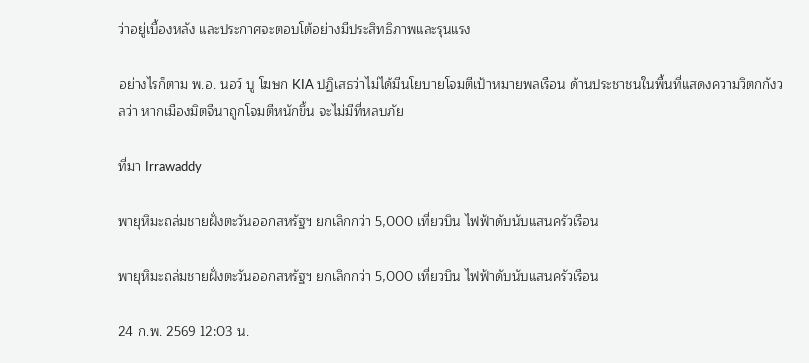ว่าอยู่เบื้องหลัง และประกาศจะตอบโต้อย่างมีประสิทธิภาพและรุนแรง

อย่างไรก็ตาม พ.อ. นอว์ บู โฆษก KIA ปฏิเสธว่าไม่ได้มีนโยบายโจมตีเป้าหมายพลเรือน ด้านประชาชนในพื้นที่แสดงความวิตกกังวลว่า หากเมืองมิตจีนาถูกโจมตีหนักขึ้น จะไม่มีที่หลบภัย

ที่มา Irrawaddy

พายุหิมะถล่มชายฝั่งตะวันออกสหรัฐฯ ยกเลิกกว่า 5,000 เที่ยวบิน ไฟฟ้าดับนับแสนครัวเรือน

พายุหิมะถล่มชายฝั่งตะวันออกสหรัฐฯ ยกเลิกกว่า 5,000 เที่ยวบิน ไฟฟ้าดับนับแสนครัวเรือน

24 ก.พ. 2569 12:03 น.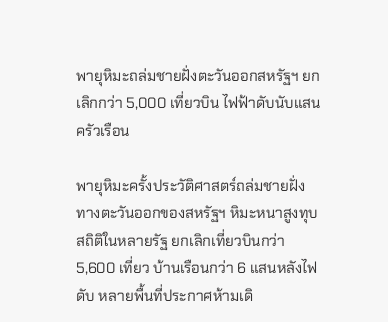พายุหิมะถล่มชายฝั่งตะวันออกสหรัฐฯ ยกเลิกกว่า 5,000 เที่ยวบิน ไฟฟ้าดับนับแสนครัวเรือน

พายุหิมะครั้งประวัติศาสตร์ถล่มชายฝั่งทางตะวันออกของสหรัฐฯ หิมะหนาสูงทุบสถิติในหลายรัฐ ยกเลิกเที่ยวบินกว่า 5,600 เที่ยว บ้านเรือนกว่า 6 แสนหลังไฟดับ หลายพื้นที่ประกาศห้ามเดิ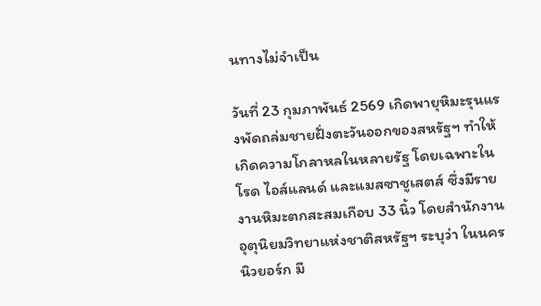นทางไม่จำเป็น

วันที่ 23 กุมภาพันธ์ 2569 เกิดพายุหิมะรุนแรงพัดถล่มชายฝั่งตะวันออกของสหรัฐฯ ทำให้เกิดความโกลาหลในหลายรัฐ โดยเฉพาะในโรด ไอส์แลนด์ และแมสซาชูเสตส์ ซึ่งมีรายงานหิมะตกสะสมเกือบ 33 นิ้ว โดยสำนักงานอุตุนิยมวิทยาแห่งชาติสหรัฐฯ ระบุว่า ในนครนิวยอร์ก มี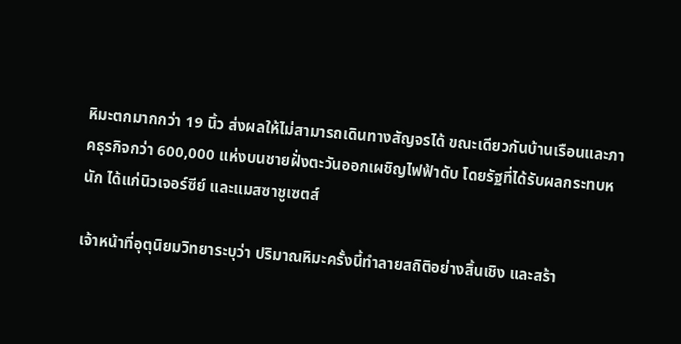หิมะตกมากกว่า 19 นิ้ว ส่งผลให้ไม่สามารถเดินทางสัญจรได้ ขณะเดียวกันบ้านเรือนและภาคธุรกิจกว่า 600,000 แห่งบนชายฝั่งตะวันออกเผชิญไฟฟ้าดับ โดยรัฐที่ได้รับผลกระทบหนัก ได้แก่นิวเจอร์ซีย์ และแมสซาชูเซตส์

เจ้าหน้าที่อุตุนิยมวิทยาระบุว่า ปริมาณหิมะครั้งนี้ทำลายสถิติอย่างสิ้นเชิง และสร้า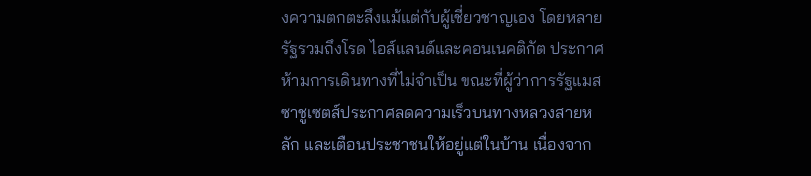งความตกตะลึงแม้แต่กับผู้เชี่ยวชาญเอง โดยหลายรัฐรวมถึงโรด ไอส์แลนด์และคอนเนคติกัต ประกาศห้ามการเดินทางที่ไม่จำเป็น ขณะที่ผู้ว่าการรัฐแมสซาชูเซตส์ประกาศลดความเร็วบนทางหลวงสายหลัก และเตือนประชาชนให้อยู่แต่ในบ้าน เนื่องจาก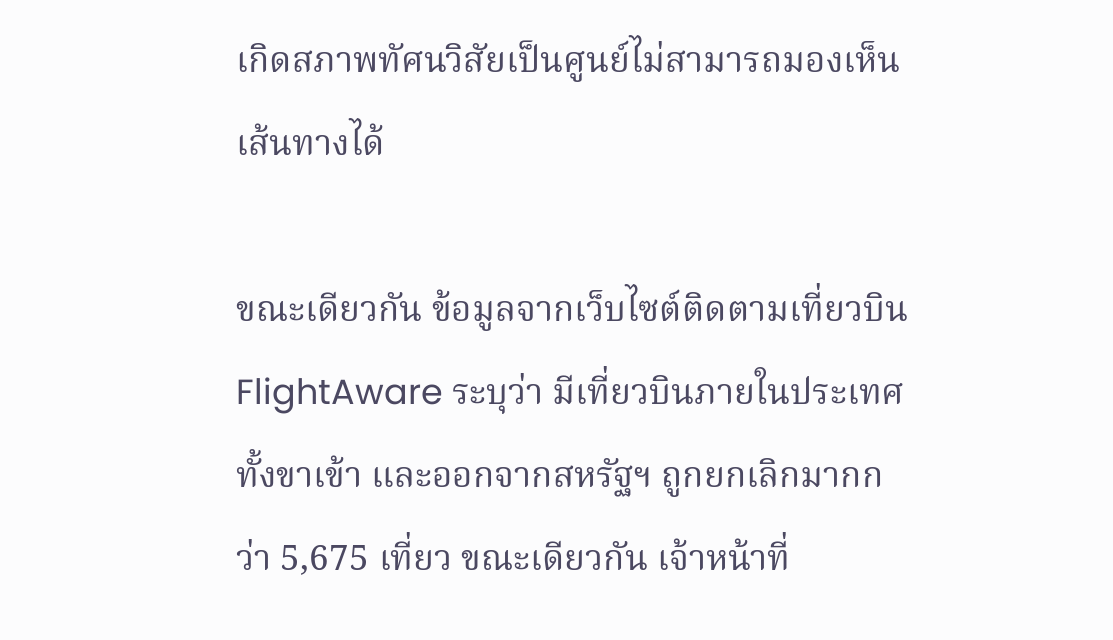เกิดสภาพทัศนวิสัยเป็นศูนย์ไม่สามารถมองเห็นเส้นทางได้

ขณะเดียวกัน ข้อมูลจากเว็บไซต์ติดตามเที่ยวบิน FlightAware ระบุว่า มีเที่ยวบินภายในประเทศ ทั้งขาเข้า และออกจากสหรัฐฯ ถูกยกเลิกมากกว่า 5,675 เที่ยว ขณะเดียวกัน เจ้าหน้าที่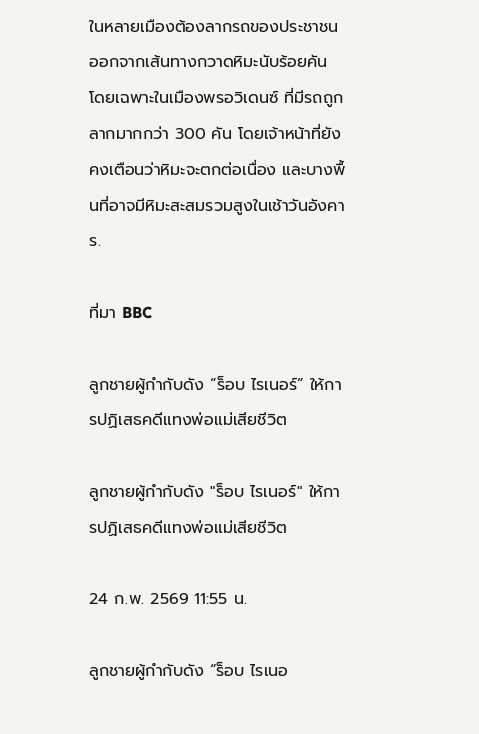ในหลายเมืองต้องลากรถของประชาชนออกจากเส้นทางกวาดหิมะนับร้อยคัน โดยเฉพาะในเมืองพรอวิเดนซ์ ที่มีรถถูกลากมากกว่า 300 คัน โดยเจ้าหน้าที่ยังคงเตือนว่าหิมะจะตกต่อเนื่อง และบางพื้นที่อาจมีหิมะสะสมรวมสูงในเช้าวันอังคาร.

ที่มา BBC

ลูกชายผู้กำกับดัง “ร็อบ ไรเนอร์” ให้การปฏิเสธคดีแทงพ่อแม่เสียชีวิต

ลูกชายผู้กำกับดัง "ร็อบ ไรเนอร์" ให้การปฏิเสธคดีแทงพ่อแม่เสียชีวิต

24 ก.พ. 2569 11:55 น.

ลูกชายผู้กำกับดัง “ร็อบ ไรเนอ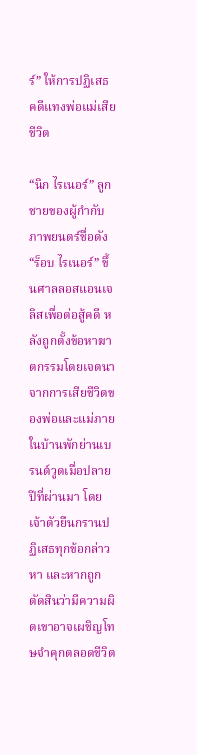ร์” ให้การปฏิเสธคดีแทงพ่อแม่เสียชีวิต

“นิก ไรเนอร์” ลูกชายของผู้กำกับภาพยนตร์ชื่อดัง “ร็อบ ไรเนอร์” ขึ้นศาลลอสแอนเจลิสเพื่อต่อสู้คดี หลังถูกตั้งข้อหาฆาตกรรมโดยเจตนาจากการเสียชีวิตของพ่อและแม่ภายในบ้านพักย่านเบรนต์วูดเมื่อปลายปีที่ผ่านมา โดยเจ้าตัวยืนกรานปฏิเสธทุกข้อกล่าวหา และหากถูกตัดสินว่ามีความผิดเขาอาจเผชิญโทษจำคุกตลอดชีวิต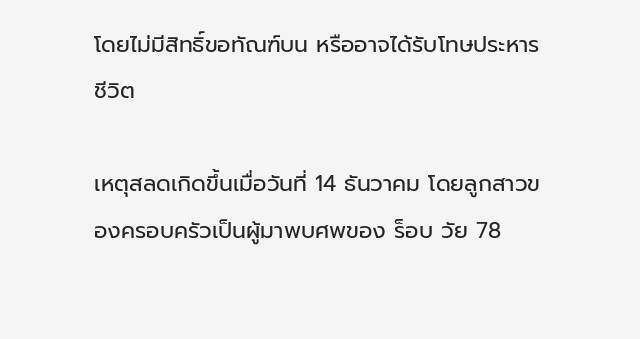โดยไม่มีสิทธิ์ขอทัณฑ์บน หรืออาจได้รับโทษประหารชีวิต

เหตุสลดเกิดขึ้นเมื่อวันที่ 14 ธันวาคม โดยลูกสาวของครอบครัวเป็นผู้มาพบศพของ ร็อบ วัย 78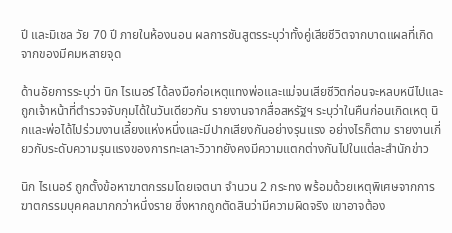ปี และมิเชล วัย 70 ปี ภายในห้องนอน ผลการชันสูตรระบุว่าทั้งคู่เสียชีวิตจากบาดแผลที่เกิดจากของมีคมหลายจุด

ด้านอัยการระบุว่า นิก ไรเนอร์ ได้ลงมือก่อเหตุแทงพ่อและแม่จนเสียชีวิตก่อนจะหลบหนีไปและถูกเจ้าหน้าที่ตำรวจจับกุมได้ในวันเดียวกัน รายงานจากสื่อสหรัฐฯ ระบุว่าในคืนก่อนเกิดเหตุ นิกและพ่อได้ไปร่วมงานเลี้ยงแห่งหนึ่งและมีปากเสียงกันอย่างรุนแรง อย่างไรก็ตาม รายงานเกี่ยวกับระดับความรุนแรงของการทะเลาะวิวาทยังคงมีความแตกต่างกันไปในแต่ละสำนักข่าว

นิก ไรเนอร์ ถูกตั้งข้อหาฆาตกรรมโดยเจตนา จำนวน 2 กระทง พร้อมด้วยเหตุพิเศษจากการฆาตกรรมบุคคลมากกว่าหนึ่งราย ซึ่งหากถูกตัดสินว่ามีความผิดจริง เขาอาจต้อง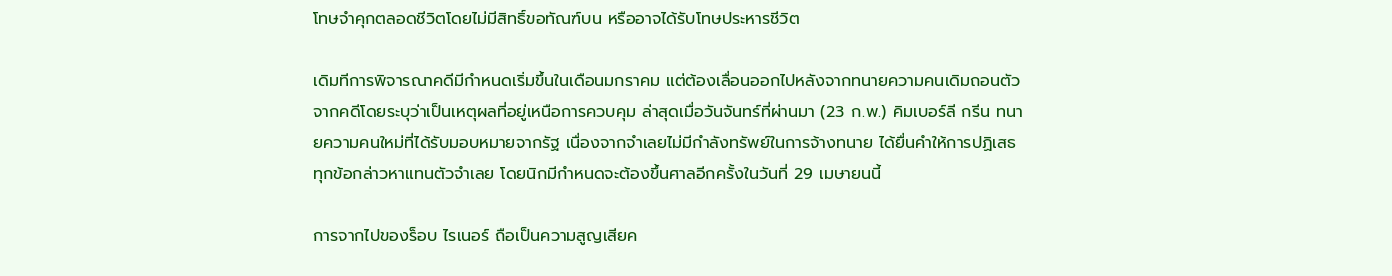โทษจำคุกตลอดชีวิตโดยไม่มีสิทธิ์ขอทัณฑ์บน หรืออาจได้รับโทษประหารชีวิต

เดิมทีการพิจารณาคดีมีกำหนดเริ่มขึ้นในเดือนมกราคม แต่ต้องเลื่อนออกไปหลังจากทนายความคนเดิมถอนตัวจากคดีโดยระบุว่าเป็นเหตุผลที่อยู่เหนือการควบคุม ล่าสุดเมื่อวันจันทร์ที่ผ่านมา (23 ก.พ.) คิมเบอร์ลี กรีน ทนายความคนใหม่ที่ได้รับมอบหมายจากรัฐ เนื่องจากจำเลยไม่มีกำลังทรัพย์ในการจ้างทนาย ได้ยื่นคำให้การปฏิเสธทุกข้อกล่าวหาแทนตัวจำเลย โดยนิกมีกำหนดจะต้องขึ้นศาลอีกครั้งในวันที่ 29 เมษายนนี้

การจากไปของร็อบ ไรเนอร์ ถือเป็นความสูญเสียค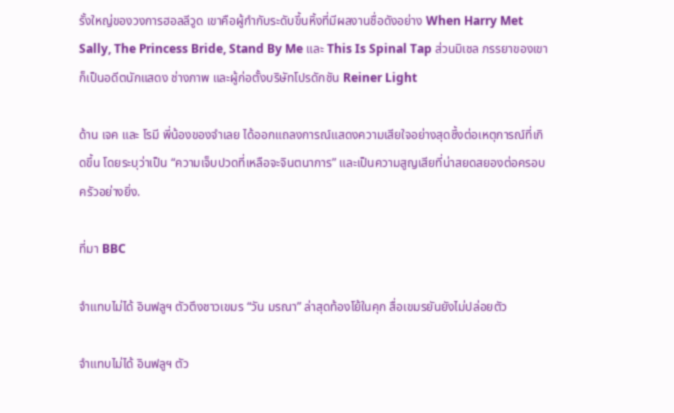รั้งใหญ่ของวงการฮอลลีวูด เขาคือผู้กำกับระดับขึ้นหิ้งที่มีผลงานชื่อดังอย่าง When Harry Met Sally, The Princess Bride, Stand By Me และ This Is Spinal Tap ส่วนมิเชล ภรรยาของเขา ก็เป็นอดีตนักแสดง ช่างภาพ และผู้ก่อตั้งบริษัทโปรดักชัน Reiner Light

ด้าน เจค และ โรมี พี่น้องของจำเลย ได้ออกแถลงการณ์แสดงความเสียใจอย่างสุดซึ้งต่อเหตุการณ์ที่เกิดขึ้น โดยระบุว่าเป็น “ความเจ็บปวดที่เหลือจะจินตนาการ” และเป็นความสูญเสียที่น่าสยดสยองต่อครอบครัวอย่างยิ่ง.

ที่มา BBC

จำแทบไม่ได้ อินฟลูฯ ตัวตึงชาวเขมร “วัน มรณา” ล่าสุดท้องโย้ในคุก สื่อเขมรยันยังไม่ปล่อยตัว

จำแทบไม่ได้ อินฟลูฯ ตัว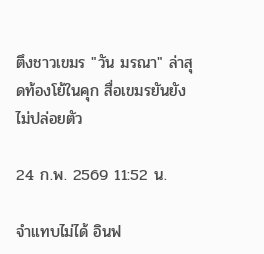ตึงชาวเขมร "วัน มรณา" ล่าสุดท้องโย้ในคุก สื่อเขมรยันยังไม่ปล่อยตัว

24 ก.พ. 2569 11:52 น.

จำแทบไม่ได้ อินฟ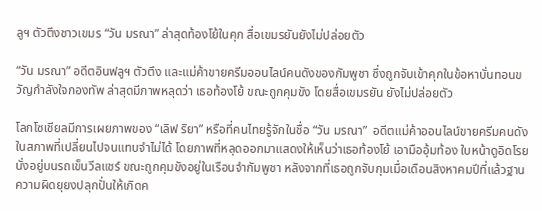ลูฯ ตัวตึงชาวเขมร “วัน มรณา” ล่าสุดท้องโย้ในคุก สื่อเขมรยันยังไม่ปล่อยตัว

“วัน มรณา” อดีตอินฟลูฯ ตัวตึง และแม่ค้าขายครีมออนไลน์คนดังของกัมพูชา ซึ่งถูกจับเข้าคุกในข้อหาบั่นทอนขวัญกำลังใจกองทัพ ล่าสุดมีภาพหลุดว่า เธอท้องโย้ ขณะถูกคุมขัง โดยสื่อเขมรยัน ยังไม่ปล่อยตัว

โลกโซเชียลมีการเผยภาพของ “เลิฟ ริยา” หรือที่คนไทยรู้จักในชื่อ “วัน มรณา”  อดีตแม่ค้าออนไลน์ขายครีมคนดัง ในสภาพที่เปลี่ยนไปจนแทบจำไม่ได้ โดยภาพที่หลุดออกมาแสดงให้เห็นว่าเธอท้องโย้ เอามืออุ้มท้อง ใบหน้าดูอิดโรย นั่งอยู่บนรถเข็นวีลแชร์ ขณะถูกคุมขังอยู่ในเรือนจำกัมพูชา หลังจากที่เธอถูกจับกุมเมื่อเดือนสิงหาคมปีที่แล้วฐานความผิดยุยงปลุกปั่นให้เกิดค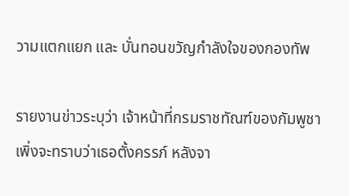วามแตกแยก และ บั่นทอนขวัญกำลังใจของกองทัพ

รายงานข่าวระบุว่า เจ้าหน้าที่กรมราชทัณฑ์ของกัมพูชา เพิ่งจะทราบว่าเธอตั้งครรภ์ หลังจา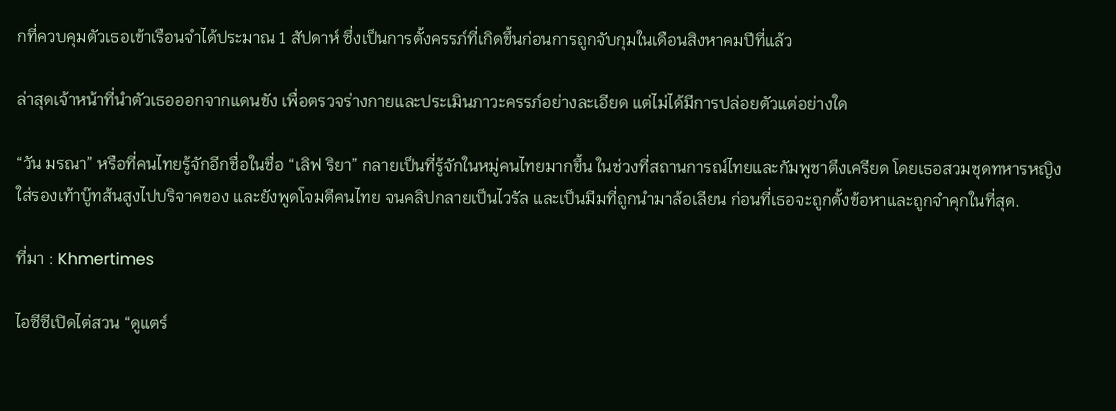กที่ควบคุมตัวเธอเข้าเรือนจำได้ประมาณ 1 สัปดาห์ ซึ่งเป็นการตั้งครรภ์ที่เกิดขึ้นก่อนการถูกจับกุมในเดือนสิงหาคมปีที่แล้ว

ล่าสุดเจ้าหน้าที่นำตัวเธอออกจากแดนขัง เพื่อตรวจร่างกายและประเมินภาวะครรภ์อย่างละเอียด แต่ไม่ได้มีการปล่อยตัวแต่อย่างใด

“วัน มรณา” หรือที่คนไทยรู้จักอีกชื่อในชื่อ “เลิฟ ริยา” กลายเป็นที่รู้จักในหมู่คนไทยมากขึ้น ในช่วงที่สถานการณ์ไทยและกัมพูชาตึงเครียด โดยเธอสวมชุดทหารหญิงใส่รองเท้าบู๊ทส้นสูงไปบริจาคของ และยังพูดโจมตีคนไทย จนคลิปกลายเป็นไวรัล และเป็นมีมที่ถูกนำมาล้อเลียน ก่อนที่เธอจะถูกตั้งข้อหาและถูกจำคุกในที่สุด.

ที่มา : Khmertimes

ไอซีซีเปิดไต่สวน “ดูแตร์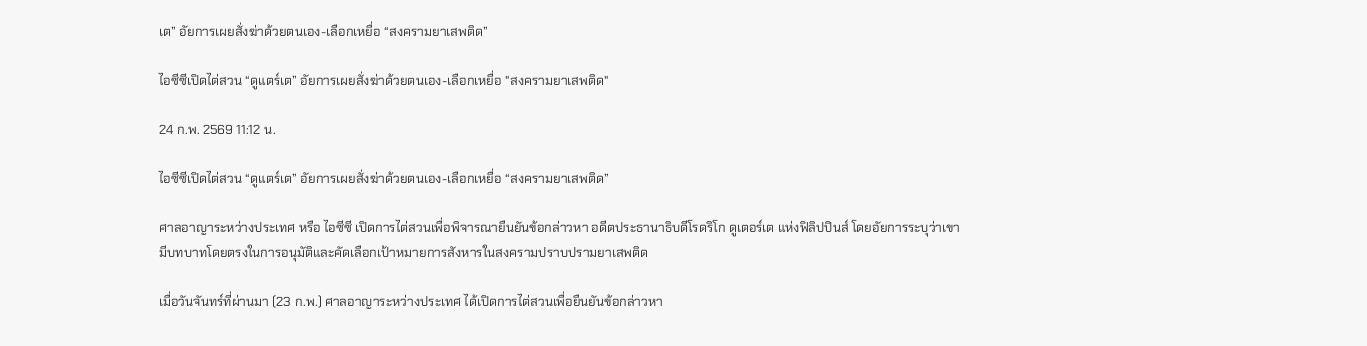เต” อัยการเผยสั่งฆ่าด้วยตนเอง-เลือกเหยื่อ “สงครามยาเสพติด”

ไอซีซีเปิดไต่สวน “ดูแตร์เต” อัยการเผยสั่งฆ่าด้วยตนเอง-เลือกเหยื่อ "สงครามยาเสพติด"

24 ก.พ. 2569 11:12 น.

ไอซีซีเปิดไต่สวน “ดูแตร์เต” อัยการเผยสั่งฆ่าด้วยตนเอง-เลือกเหยื่อ “สงครามยาเสพติด”

ศาลอาญาระหว่างประเทศ หรือ ไอซีซี เปิดการไต่สวนเพื่อพิจารณายืนยันข้อกล่าวหา อดีตประธานาธิบดีโรดริโก ดูเตอร์เต แห่งฟิลิปปินส์ โดยอัยการระบุว่าเขามีบทบาทโดยตรงในการอนุมัติและคัดเลือกเป้าหมายการสังหารในสงครามปราบปรามยาเสพติด

เมื่อวันจันทร์ที่ผ่านมา (23 ก.พ.) ศาลอาญาระหว่างประเทศ ได้เปิดการไต่สวนเพื่อยืนยันข้อกล่าวหา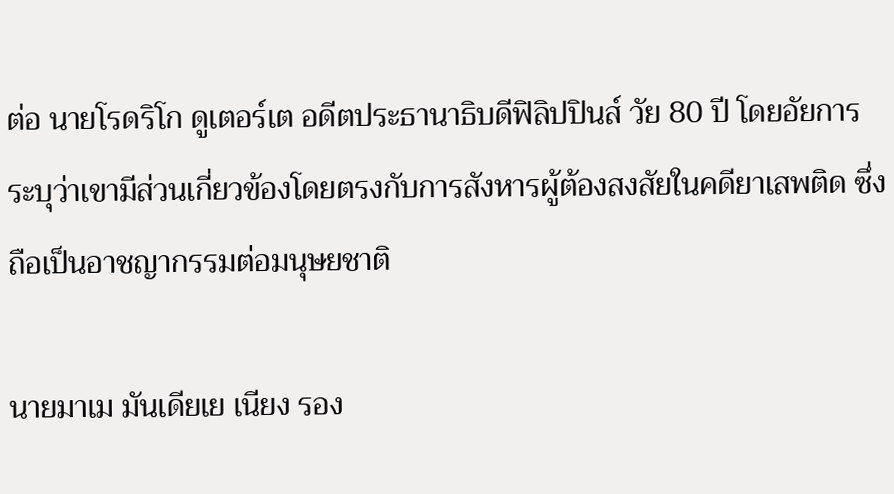ต่อ นายโรดริโก ดูเตอร์เต อดีตประธานาธิบดีฟิลิปปินส์ วัย 80 ปี โดยอัยการระบุว่าเขามีส่วนเกี่ยวข้องโดยตรงกับการสังหารผู้ต้องสงสัยในคดียาเสพติด ซึ่งถือเป็นอาชญากรรมต่อมนุษยชาติ

นายมาเม มันเดียเย เนียง รอง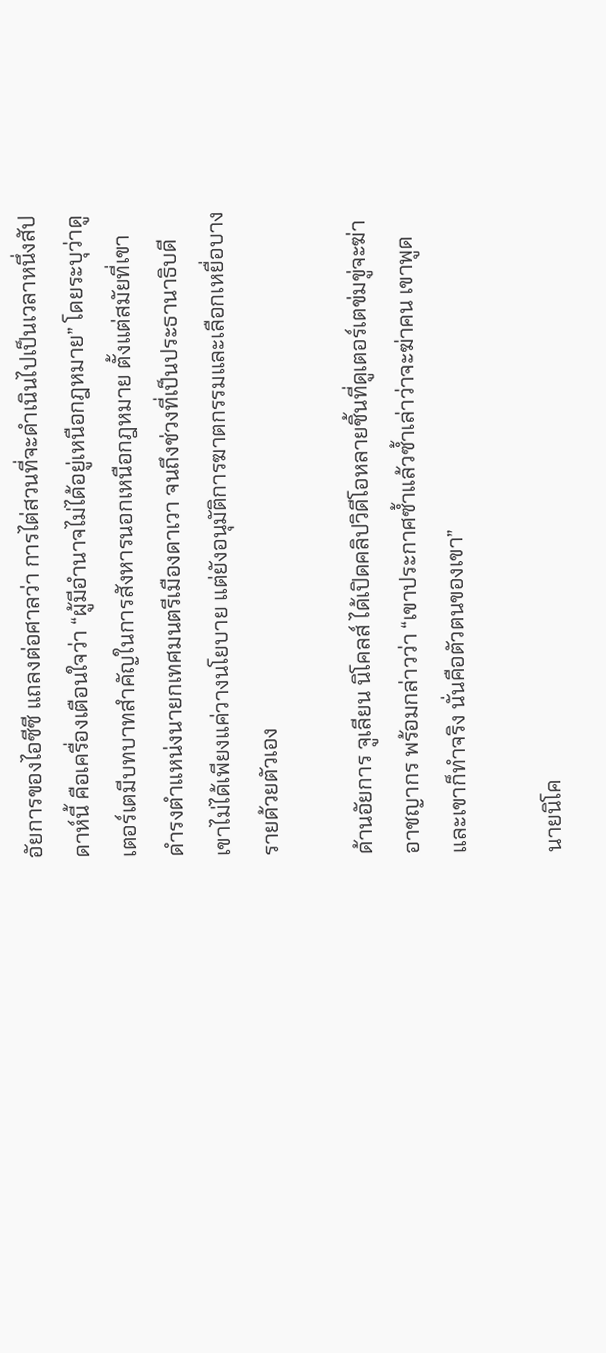อัยการของไอซีซี แถลงต่อศาลว่า การไต่สวนที่จะดำเนินไปเป็นเวลาหนึ่งสัปดาห์นี้ คือเครื่องเตือนใจว่า “ผู้มีอำนาจไม่ได้อยู่เหนือกฎหมาย” โดยระบุว่าดูเตอร์เตมีบทบาทสำคัญในการสังหารนอกเหนือกฎหมาย ตั้งแต่สมัยที่เขาดำรงตำแหน่งนายกเทศมนตรีเมืองดาเวา จนถึงช่วงที่เป็นประธานาธิบดี เขาไม่ได้เพียงแค่วางนโยบาย แต่ยังอนุมัติการฆาตกรรมและเลือกเหยื่อบางรายด้วยตัวเอง

ด้านอัยการ จูเลียน นิโคลส์ ได้เปิดคลิปวิดีโอหลายชิ้นที่ดูเตอร์เตข่มขู่จะฆ่าอาชญากร พร้อมกล่าวว่า “เขาประกาศซ้ำแล้วซ้ำเล่าว่าจะฆ่าคน เขาพูด และเขาก็ทำจริง นั่นคือตัวตนของเขา”

นายนิโค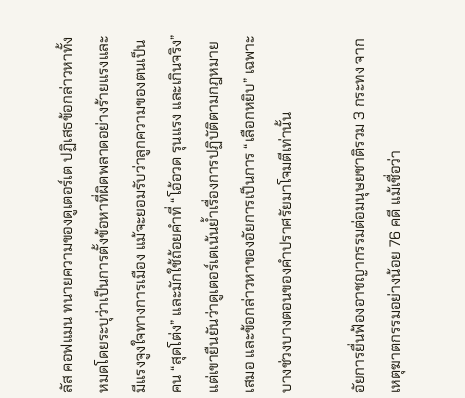ลัส คอฟแมน ทนายความของดูเตอร์เต ปฏิเสธข้อกล่าวหาทั้งหมดโดยระบุว่าเป็นการตั้งข้อหาที่ผิดพลาดอย่างร้ายแรงและมีแรงจูงใจทางการเมือง แม้จะยอมรับว่าลูกความของตนเป็นคน “สุดโต่ง” และมักใช้ถ้อยคำที่ “โอ้อวด รุนแรง และเกินจริง” แต่เขายืนยันว่าดูเตอร์เตเน้นย้ำเรื่องการปฏิบัติตามกฎหมายเสมอ และข้อกล่าวหาของอัยการเป็นการ “เลือกหยิบ” เฉพาะบางช่วงบางตอนของคำปราศรัยมาโจมตีเท่านั้น

อัยการยื่นฟ้องอาชญากรรมต่อมนุษยชาติรวม 3 กระทง จากเหตุฆาตกรรมอย่างน้อย 76 คดี แม้เชื่อว่า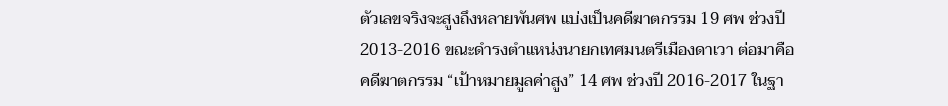ตัวเลขจริงจะสูงถึงหลายพันศพ แบ่งเป็นคดีฆาตกรรม 19 ศพ ช่วงปี 2013-2016 ขณะดำรงตำแหน่งนายกเทศมนตรีเมืองดาเวา ต่อมาคือคดีฆาตกรรม “เป้าหมายมูลค่าสูง” 14 ศพ ช่วงปี 2016-2017 ในฐา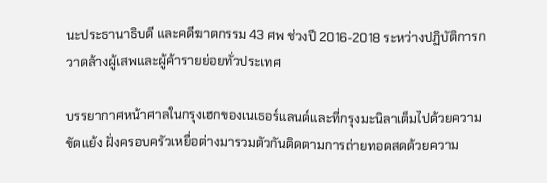นะประธานาธิบดี และคดีฆาตกรรม 43 ศพ ช่วงปี 2016-2018 ระหว่างปฏิบัติการกวาดล้างผู้เสพและผู้ค้ารายย่อยทั่วประเทศ

บรรยากาศหน้าศาลในกรุงเฮกของเนเธอร์แลนด์และที่กรุงมะนิลาเต็มไปด้วยความขัดแย้ง ฝั่งครอบครัวเหยื่อต่างมารวมตัวกันติดตามการถ่ายทอดสดด้วยความ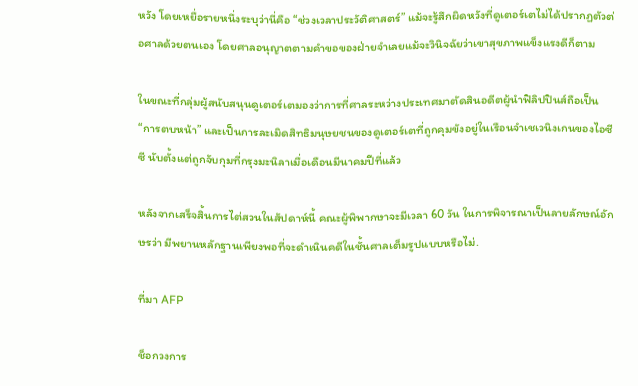หวัง โดยเหยื่อรายหนึ่งระบุว่านี่คือ “ช่วงเวลาประวัติศาสตร์” แม้จะรู้สึกผิดหวังที่ดูเตอร์เตไม่ได้ปรากฏตัวต่อศาลด้วยตนเอง โดยศาลอนุญาตตามคำขอของฝ่ายจำเลยแม้จะวินิจฉัยว่าเขาสุขภาพแข็งแรงดีก็ตาม

ในขณะที่กลุ่มผู้สนับสนุนดูเตอร์เตมองว่าการที่ศาลระหว่างประเทศมาตัดสินอดีตผู้นำฟิลิปปินส์ถือเป็น “การตบหน้า” และเป็นการละเมิดสิทธิมนุษยชนของดูเตอร์เตที่ถูกคุมขังอยู่ในเรือนจำเชเวนิงเกนของไอซีซี นับตั้งแต่ถูกจับกุมที่กรุงมะนิลาเมื่อเดือนมีนาคมปีที่แล้ว

หลังจากเสร็จสิ้นการไต่สวนในสัปดาห์นี้ คณะผู้พิพากษาจะมีเวลา 60 วัน ในการพิจารณาเป็นลายลักษณ์อักษรว่า มีพยานหลักฐานเพียงพอที่จะดำเนินคดีในชั้นศาลเต็มรูปแบบหรือไม่.

ที่มา AFP

ช็อกวงการ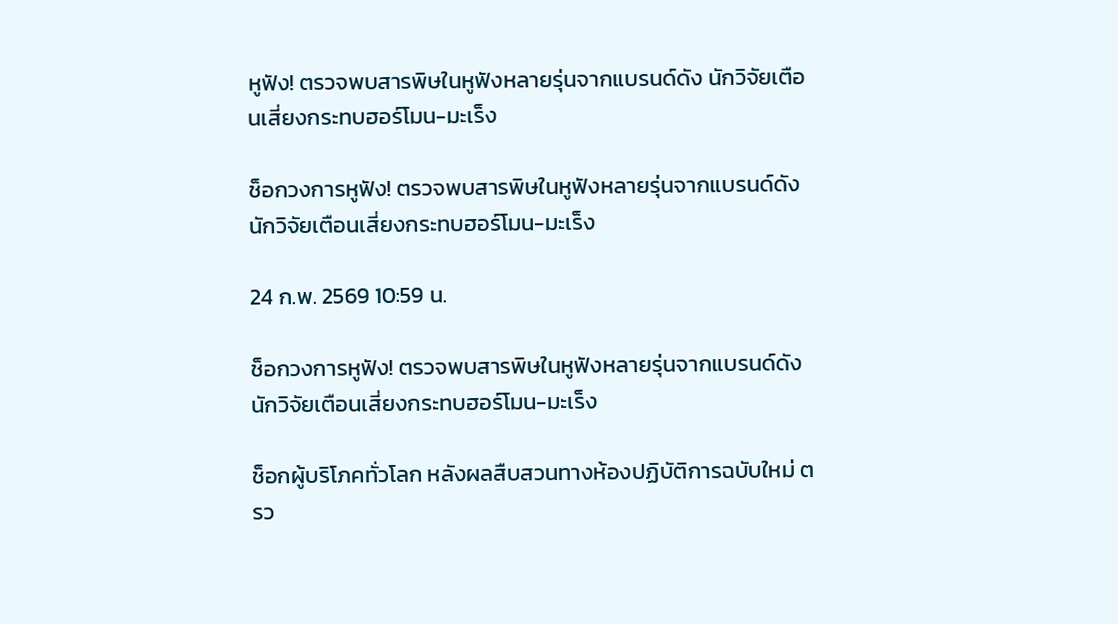หูฟัง! ตรวจพบสารพิษในหูฟังหลายรุ่นจากแบรนด์ดัง นักวิจัยเตือนเสี่ยงกระทบฮอร์โมน-มะเร็ง

ช็อกวงการหูฟัง! ตรวจพบสารพิษในหูฟังหลายรุ่นจากแบรนด์ดัง นักวิจัยเตือนเสี่ยงกระทบฮอร์โมน-มะเร็ง

24 ก.พ. 2569 10:59 น.

ช็อกวงการหูฟัง! ตรวจพบสารพิษในหูฟังหลายรุ่นจากแบรนด์ดัง นักวิจัยเตือนเสี่ยงกระทบฮอร์โมน-มะเร็ง

ช็อกผู้บริโภคทั่วโลก หลังผลสืบสวนทางห้องปฏิบัติการฉบับใหม่ ตรว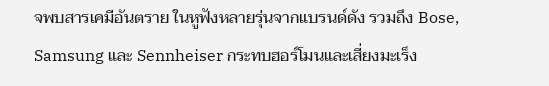จพบสารเคมีอันตราย ในหูฟังหลายรุ่นจากแบรนด์ดัง รวมถึง Bose, Samsung และ Sennheiser กระทบฮอร์โมนและเสี่ยงมะเร็ง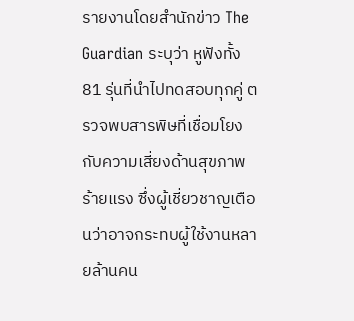รายงานโดยสำนักข่าว The Guardian ระบุว่า หูฟังทั้ง 81 รุ่นที่นำไปทดสอบทุกคู่ ตรวจพบสารพิษที่เชื่อมโยงกับความเสี่ยงด้านสุขภาพร้ายแรง ซึ่งผู้เชี่ยวชาญเตือนว่าอาจกระทบผู้ใช้งานหลายล้านคน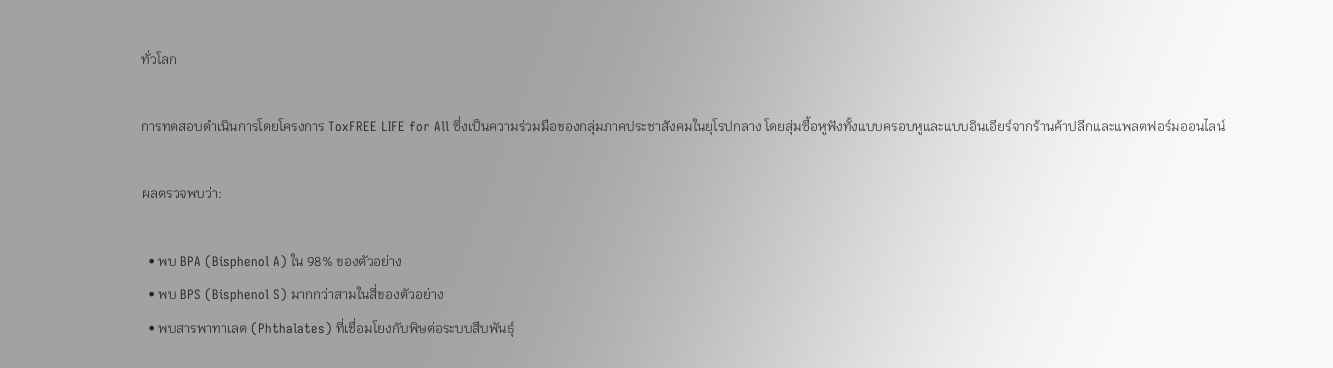ทั่วโลก

การทดสอบดำเนินการโดยโครงการ ToxFREE LIFE for All ซึ่งเป็นความร่วมมือของกลุ่มภาคประชาสังคมในยุโรปกลาง โดยสุ่มซื้อหูฟังทั้งแบบครอบหูและแบบอินเอียร์จากร้านค้าปลีกและแพลตฟอร์มออนไลน์

ผลตรวจพบว่า:

  • พบ BPA (Bisphenol A) ใน 98% ของตัวอย่าง
  • พบ BPS (Bisphenol S) มากกว่าสามในสี่ของตัวอย่าง
  • พบสารพาทาเลต (Phthalates) ที่เชื่อมโยงกับพิษต่อระบบสืบพันธุ์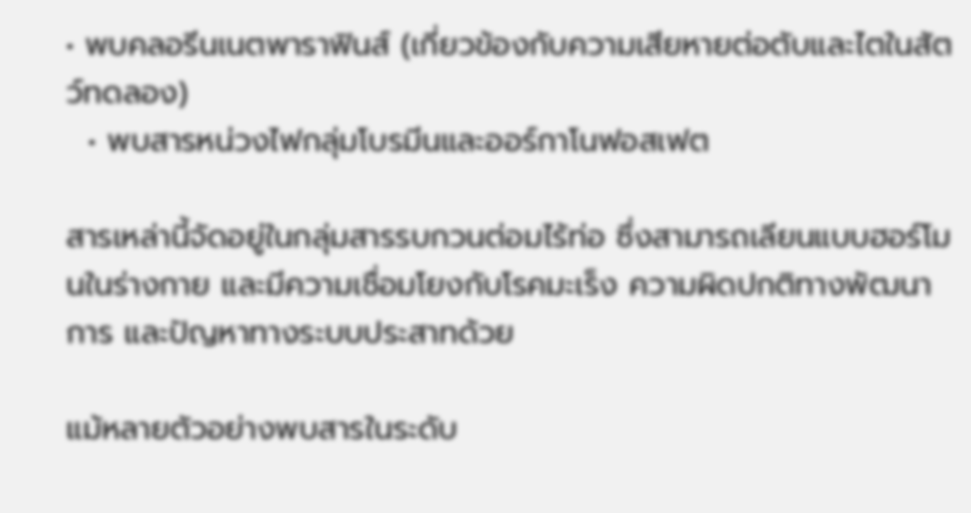• พบคลอรีนเนตพาราฟินส์ (เกี่ยวข้องกับความเสียหายต่อตับและไตในสัตว์ทดลอง)
  • พบสารหน่วงไฟกลุ่มโบรมีนและออร์กาโนฟอสเฟต

สารเหล่านี้จัดอยู่ในกลุ่มสารรบกวนต่อมไร้ท่อ ซึ่งสามารถเลียนแบบฮอร์โมนในร่างกาย และมีความเชื่อมโยงกับโรคมะเร็ง ความผิดปกติทางพัฒนาการ และปัญหาทางระบบประสาทด้วย

แม้หลายตัวอย่างพบสารในระดับ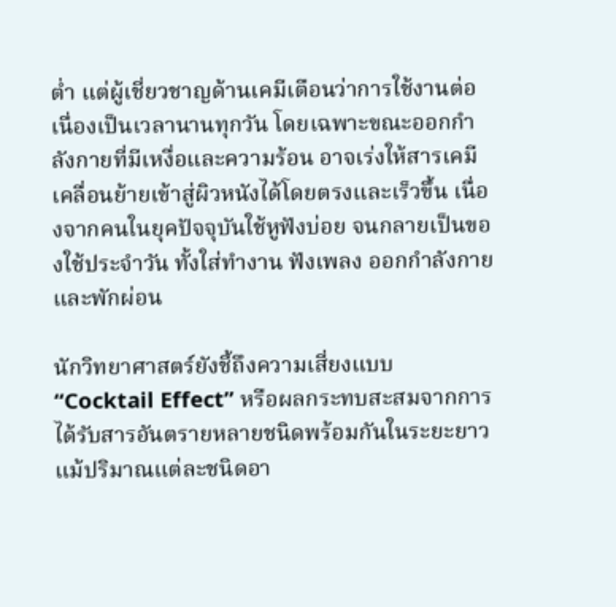ต่ำ แต่ผู้เชี่ยวชาญด้านเคมีเตือนว่าการใช้งานต่อเนื่องเป็นเวลานานทุกวัน โดยเฉพาะขณะออกกำลังกายที่มีเหงื่อและความร้อน อาจเร่งให้สารเคมีเคลื่อนย้ายเข้าสู่ผิวหนังได้โดยตรงและเร็วขึ้น เนื่องจากคนในยุคปัจจุบันใช้หูฟังบ่อย จนกลายเป็นของใช้ประจำวัน ทั้งใส่ทำงาน ฟังเพลง ออกกำลังกาย และพักผ่อน

นักวิทยาศาสตร์ยังชี้ถึงความเสี่ยงแบบ “Cocktail Effect” หรือผลกระทบสะสมจากการได้รับสารอันตรายหลายชนิดพร้อมกันในระยะยาว แม้ปริมาณแต่ละชนิดอา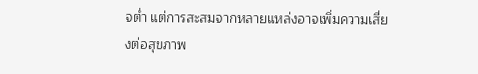จต่ำ แต่การสะสมจากหลายแหล่งอาจเพิ่มความเสี่ยงต่อสุขภาพ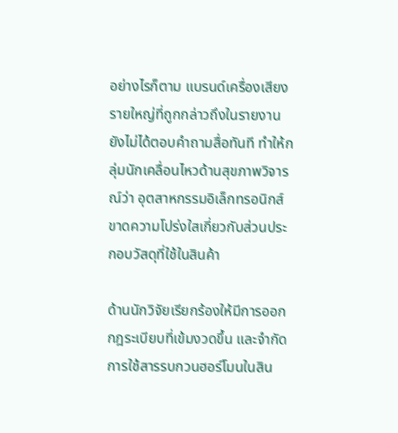อย่างไรก็ตาม แบรนด์เครื่องเสียงรายใหญ่ที่ถูกกล่าวถึงในรายงาน ยังไม่ได้ตอบคำถามสื่อทันที ทำให้กลุ่มนักเคลื่อนไหวด้านสุขภาพวิจารณ์ว่า อุตสาหกรรมอิเล็กทรอนิกส์ขาดความโปร่งใสเกี่ยวกับส่วนประกอบวัสดุที่ใช้ในสินค้า

ด้านนักวิจัยเรียกร้องให้มีการออกกฎระเบียบที่เข้มงวดขึ้น และจำกัดการใช้สารรบกวนฮอร์โมนในสิน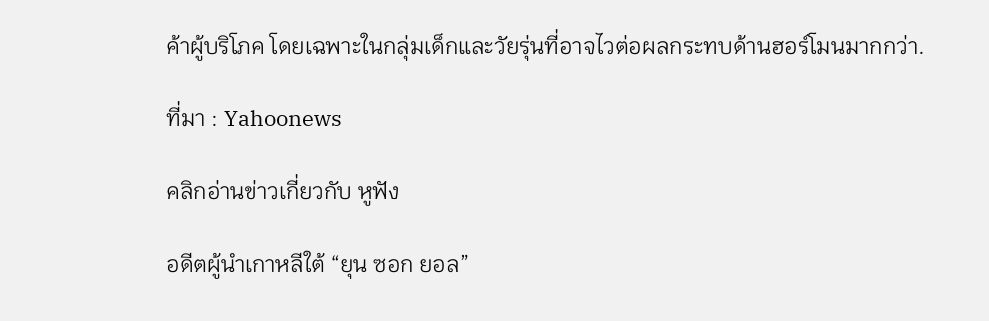ค้าผู้บริโภค โดยเฉพาะในกลุ่มเด็กและวัยรุ่นที่อาจไวต่อผลกระทบด้านฮอร์โมนมากกว่า.

ที่มา : Yahoonews

คลิกอ่านข่าวเกี่ยวกับ หูฟัง

อดีตผู้นำเกาหลีใต้ “ยุน ซอก ยอล”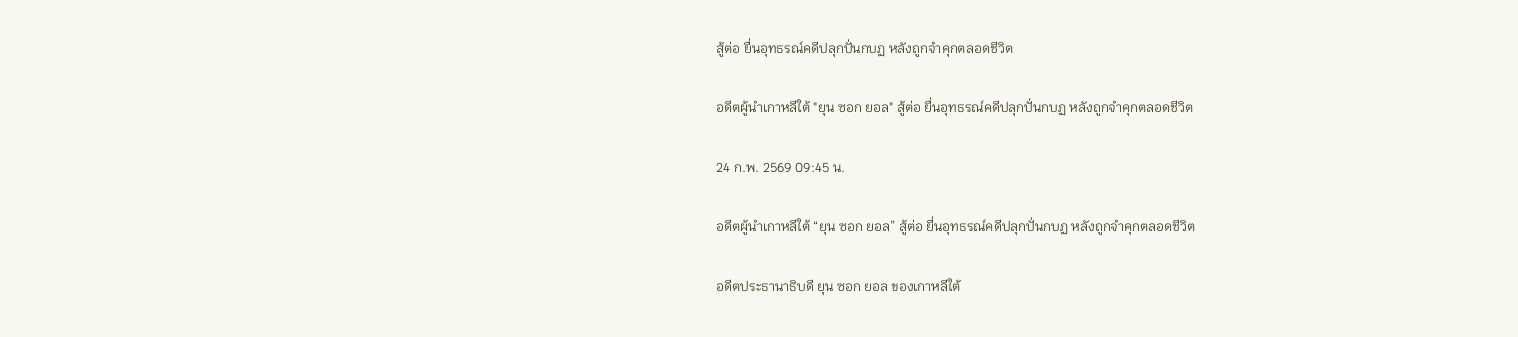สู้ต่อ ยื่นอุทธรณ์คดีปลุกปั่นกบฏ หลังถูกจำคุกตลอดชีวิต

อดีตผู้นำเกาหลีใต้ "ยุน ซอก ยอล" สู้ต่อ ยื่นอุทธรณ์คดีปลุกปั่นกบฏ หลังถูกจำคุกตลอดชีวิต

24 ก.พ. 2569 09:45 น.

อดีตผู้นำเกาหลีใต้ “ยุน ซอก ยอล” สู้ต่อ ยื่นอุทธรณ์คดีปลุกปั่นกบฏ หลังถูกจำคุกตลอดชีวิต

อดีตประธานาธิบดี ยุน ซอก ยอล ของเกาหลีใต้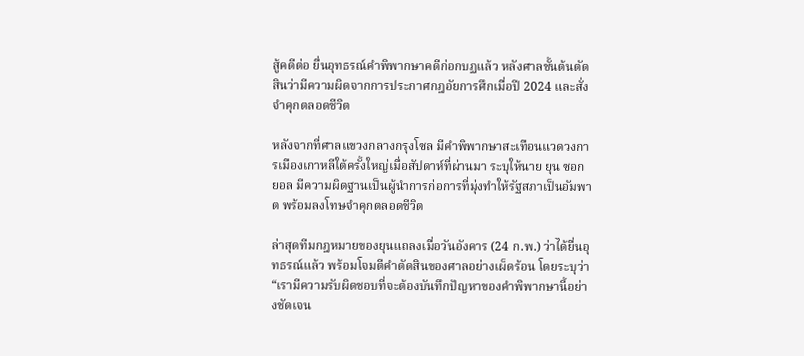สู้คดีต่อ ยื่นอุทธรณ์คำพิพากษาคดีก่อกบฏแล้ว หลังศาลชั้นต้นตัดสินว่ามีความผิดจากการประกาศกฎอัยการศึกเมื่อปี 2024 และสั่งจำคุกตลอดชีวิต

หลังจากที่ศาลแขวงกลางกรุงโซล มีคำพิพากษาสะเทือนแวดวงการเมืองเกาหลีใต้ครั้งใหญ่เมื่อสัปดาห์ที่ผ่านมา ระบุให้นาย ยุน ซอก ยอล มีความผิดฐานเป็นผู้นำการก่อการที่มุ่งทำให้รัฐสภาเป็นอัมพาต พร้อมลงโทษจำคุกตลอดชีวิต

ล่าสุดทีมกฎหมายของยุนแถลงเมื่อวันอังคาร (24 ก.พ.) ว่าได้ยื่นอุทธรณ์แล้ว พร้อมโจมตีคำตัดสินของศาลอย่างเผ็ดร้อน โดยระบุว่า “เรามีความรับผิดชอบที่จะต้องบันทึกปัญหาของคำพิพากษานี้อย่างชัดเจน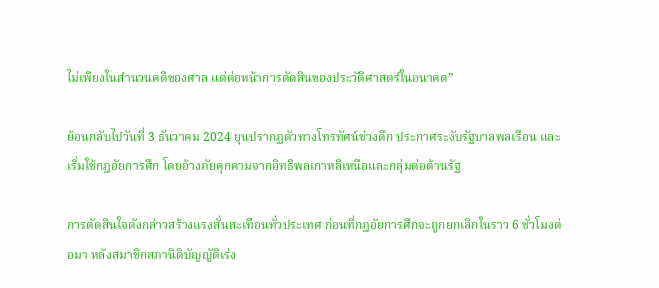ไม่เพียงในสำนวนคดีของศาล แต่ต่อหน้าการตัดสินของประวัติศาสตร์ในอนาคต”

ย้อนกลับไปวันที่ 3 ธันวาคม 2024 ยุนปรากฏตัวทางโทรทัศน์ช่วงดึก ประกาศระงับรัฐบาลพลเรือน และเริ่มใช้กฎอัยการศึก โดยอ้างภัยคุกคามจากอิทธิพลเกาหลีเหนือและกลุ่มต่อต้านรัฐ

การตัดสินใจดังกล่าวสร้างแรงสั่นสะเทือนทั่วประเทศ ก่อนที่กฎอัยการศึกจะถูกยกเลิกในราว 6 ชั่วโมงต่อมา หลังสมาชิกสภานิติบัญญัติเร่ง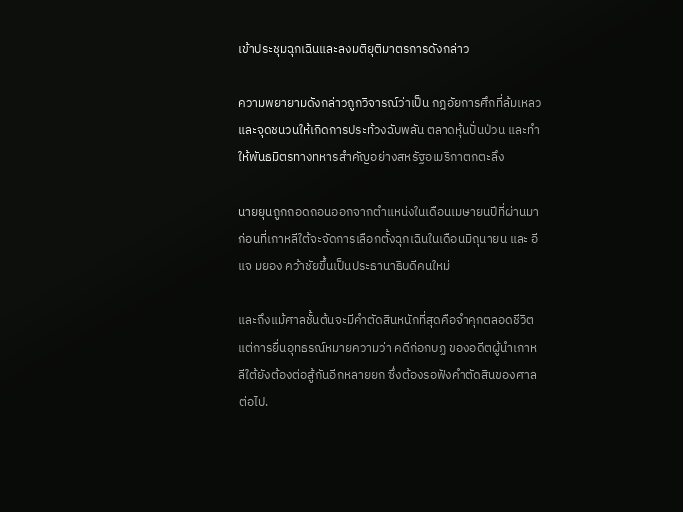เข้าประชุมฉุกเฉินและลงมติยุติมาตรการดังกล่าว

ความพยายามดังกล่าวถูกวิจารณ์ว่าเป็น กฎอัยการศึกที่ล้มเหลว และจุดชนวนให้เกิดการประท้วงฉับพลัน ตลาดหุ้นปั่นป่วน และทำให้พันธมิตรทางทหารสำคัญอย่างสหรัฐอเมริกาตกตะลึง

นายยุนถูกถอดถอนออกจากตำแหน่งในเดือนเมษายนปีที่ผ่านมา ก่อนที่เกาหลีใต้จะจัดการเลือกตั้งฉุกเฉินในเดือนมิถุนายน และ อี แจ มยอง คว้าชัยขึ้นเป็นประธานาธิบดีคนใหม่

และถึงแม้ศาลชั้นต้นจะมีคำตัดสินหนักที่สุดคือจำคุกตลอดชีวิต แต่การยื่นอุทธรณ์หมายความว่า คดีก่อกบฏ ของอดีตผู้นำเกาหลีใต้ยังต้องต่อสู้กันอีกหลายยก ซึ่งต้องรอฟังคำตัดสินของศาลต่อไป.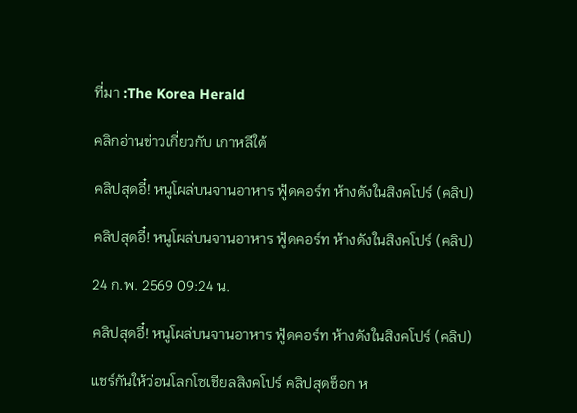ที่มา :The Korea Herald

คลิกอ่านข่าวเกี่ยวกับ เกาหลีใต้

คลิปสุดอี๋! หนูโผล่บนจานอาหาร ฟู้ดคอร์ท ห้างดังในสิงคโปร์ (คลิป)

คลิปสุดอี๋! หนูโผล่บนจานอาหาร ฟู้ดคอร์ท ห้างดังในสิงคโปร์ (คลิป)

24 ก.พ. 2569 09:24 น.

คลิปสุดอี๋! หนูโผล่บนจานอาหาร ฟู้ดคอร์ท ห้างดังในสิงคโปร์ (คลิป)

แชร์กันให้ว่อนโลกโซเชียลสิงคโปร์ คลิปสุดช็อก ห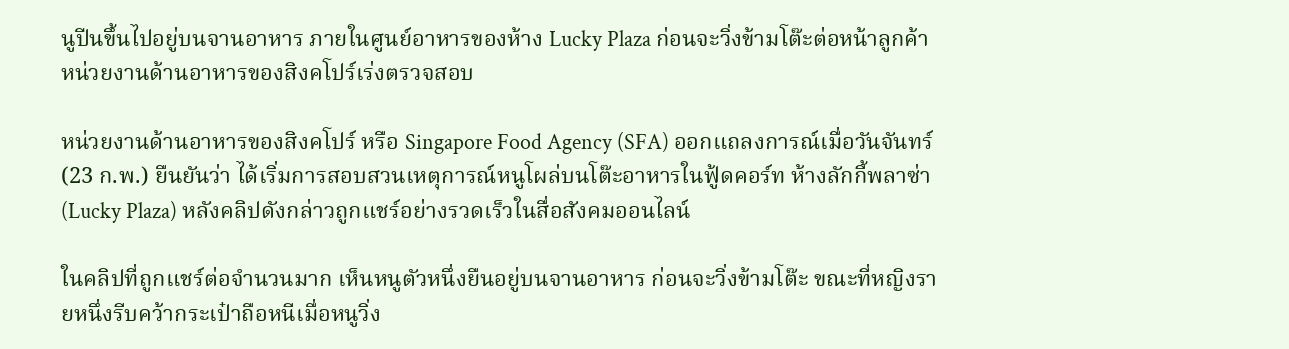นูปีนขึ้นไปอยู่บนจานอาหาร ภายในศูนย์อาหารของห้าง Lucky Plaza ก่อนจะวิ่งข้ามโต๊ะต่อหน้าลูกค้า หน่วยงานด้านอาหารของสิงคโปร์เร่งตรวจสอบ

หน่วยงานด้านอาหารของสิงคโปร์ หรือ Singapore Food Agency (SFA) ออกแถลงการณ์เมื่อวันจันทร์ (23 ก.พ.) ยืนยันว่า ได้เริ่มการสอบสวนเหตุการณ์หนูโผล่บนโต๊ะอาหารในฟู้ดคอร์ท ห้างลักกี้พลาซ่า (Lucky Plaza) หลังคลิปดังกล่าวถูกแชร์อย่างรวดเร็วในสื่อสังคมออนไลน์

ในคลิปที่ถูกแชร์ต่อจำนวนมาก เห็นหนูตัวหนึ่งยืนอยู่บนจานอาหาร ก่อนจะวิ่งข้ามโต๊ะ ขณะที่หญิงรายหนึ่งรีบคว้ากระเป๋าถือหนีเมื่อหนูวิ่ง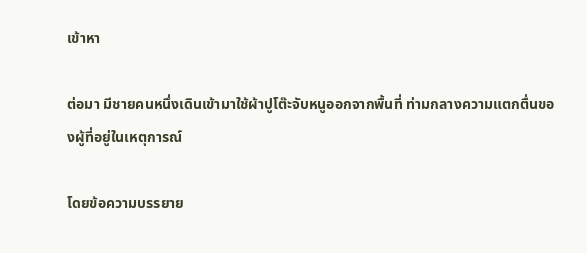เข้าหา

ต่อมา มีชายคนหนึ่งเดินเข้ามาใช้ผ้าปูโต๊ะจับหนูออกจากพื้นที่ ท่ามกลางความแตกตื่นของผู้ที่อยู่ในเหตุการณ์

โดยข้อความบรรยาย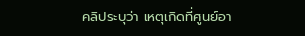คลิประบุว่า เหตุเกิดที่ศูนย์อา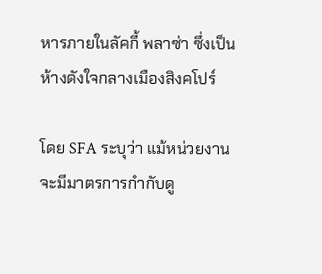หารภายในลัคกี้ พลาซ่า ซึ่งเป็นห้างดังใจกลางเมืองสิงคโปร์

โดย SFA ระบุว่า แม้หน่วยงานจะมีมาตรการกำกับดู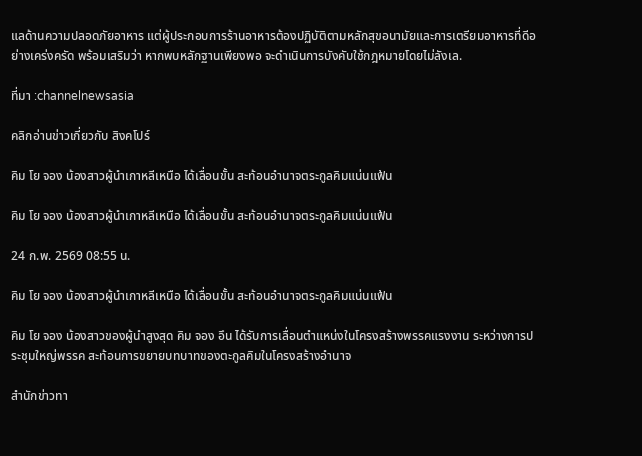แลด้านความปลอดภัยอาหาร แต่ผู้ประกอบการร้านอาหารต้องปฏิบัติตามหลักสุขอนามัยและการเตรียมอาหารที่ดีอย่างเคร่งครัด พร้อมเสริมว่า หากพบหลักฐานเพียงพอ จะดำเนินการบังคับใช้กฎหมายโดยไม่ลังเล.

ที่มา :channelnewsasia

คลิกอ่านข่าวเกี่ยวกับ สิงคโปร์

คิม โย จอง น้องสาวผู้นำเกาหลีเหนือ ได้เลื่อนขั้น สะท้อนอำนาจตระกูลคิมแน่นแฟ้น

คิม โย จอง น้องสาวผู้นำเกาหลีเหนือ ได้เลื่อนขั้น สะท้อนอำนาจตระกูลคิมแน่นแฟ้น

24 ก.พ. 2569 08:55 น.

คิม โย จอง น้องสาวผู้นำเกาหลีเหนือ ได้เลื่อนขั้น สะท้อนอำนาจตระกูลคิมแน่นแฟ้น

คิม โย จอง น้องสาวของผู้นำสูงสุด คิม จอง อึน ได้รับการเลื่อนตำแหน่งในโครงสร้างพรรคแรงงาน ระหว่างการประชุมใหญ่พรรค สะท้อนการขยายบทบาทของตะกูลคิมในโครงสร้างอำนาจ

สำนักข่าวทา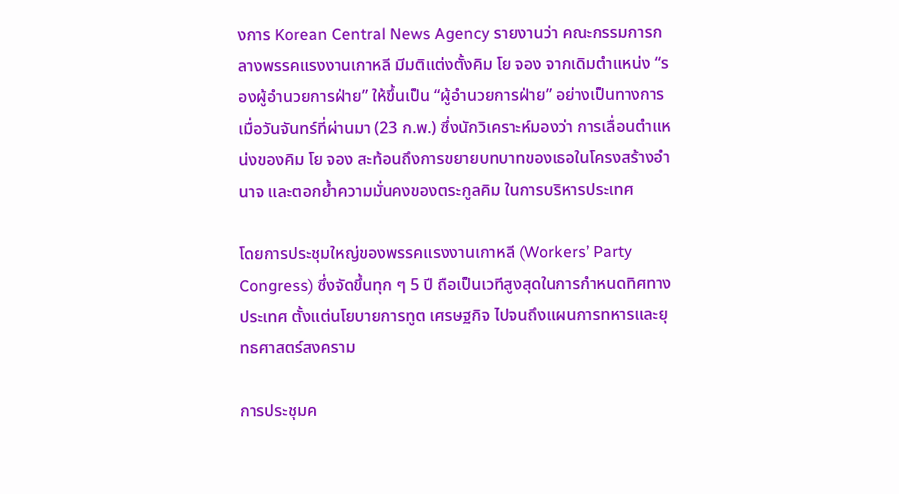งการ Korean Central News Agency รายงานว่า คณะกรรมการกลางพรรคแรงงานเกาหลี มีมติแต่งตั้งคิม โย จอง จากเดิมตำแหน่ง “รองผู้อำนวยการฝ่าย” ให้ขึ้นเป็น “ผู้อำนวยการฝ่าย” อย่างเป็นทางการ เมื่อวันจันทร์ที่ผ่านมา (23 ก.พ.) ซึ่งนักวิเคราะห์มองว่า การเลื่อนตำแหน่งของคิม โย จอง สะท้อนถึงการขยายบทบาทของเธอในโครงสร้างอำนาจ และตอกย้ำความมั่นคงของตระกูลคิม ในการบริหารประเทศ

โดยการประชุมใหญ่ของพรรคแรงงานเกาหลี (Workers’ Party Congress) ซึ่งจัดขึ้นทุก ๆ 5 ปี ถือเป็นเวทีสูงสุดในการกำหนดทิศทางประเทศ ตั้งแต่นโยบายการทูต เศรษฐกิจ ไปจนถึงแผนการทหารและยุทธศาสตร์สงคราม

การประชุมค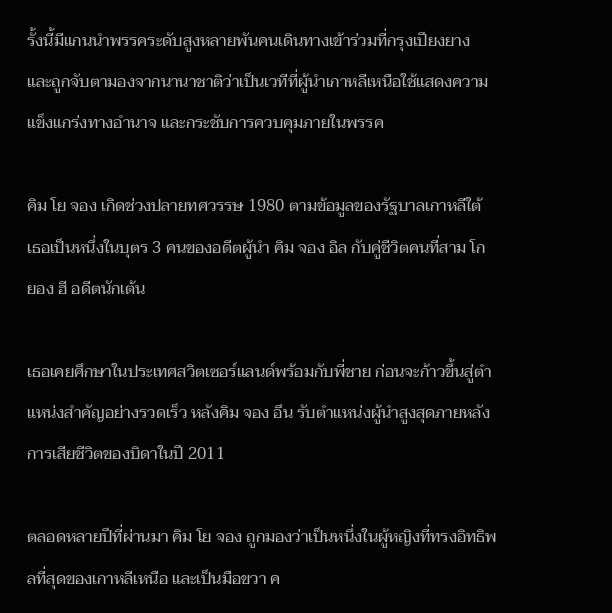รั้งนี้มีแกนนำพรรคระดับสูงหลายพันคนเดินทางเข้าร่วมที่กรุงเปียงยาง และถูกจับตามองจากนานาชาติว่าเป็นเวทีที่ผู้นำเกาหลีเหนือใช้แสดงความแข็งแกร่งทางอำนาจ และกระชับการควบคุมภายในพรรค

คิม โย จอง เกิดช่วงปลายทศวรรษ 1980 ตามข้อมูลของรัฐบาลเกาหลีใต้ เธอเป็นหนึ่งในบุตร 3 คนของอดีตผู้นำ คิม จอง อิล กับคู่ชีวิตคนที่สาม โก ยอง ฮี อดีตนักเต้น

เธอเคยศึกษาในประเทศสวิตเซอร์แลนด์พร้อมกับพี่ชาย ก่อนจะก้าวขึ้นสู่ตำแหน่งสำคัญอย่างรวดเร็ว หลังคิม จอง อึน รับตำแหน่งผู้นำสูงสุดภายหลังการเสียชีวิตของบิดาในปี 2011

ตลอดหลายปีที่ผ่านมา คิม โย จอง ถูกมองว่าเป็นหนึ่งในผู้หญิงที่ทรงอิทธิพลที่สุดของเกาหลีเหนือ และเป็นมือขวา ค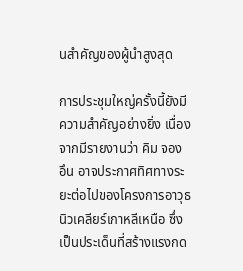นสำคัญของผู้นำสูงสุด

การประชุมใหญ่ครั้งนี้ยังมีความสำคัญอย่างยิ่ง เนื่องจากมีรายงานว่า คิม จอง อึน อาจประกาศทิศทางระยะต่อไปของโครงการอาวุธนิวเคลียร์เกาหลีเหนือ ซึ่งเป็นประเด็นที่สร้างแรงกด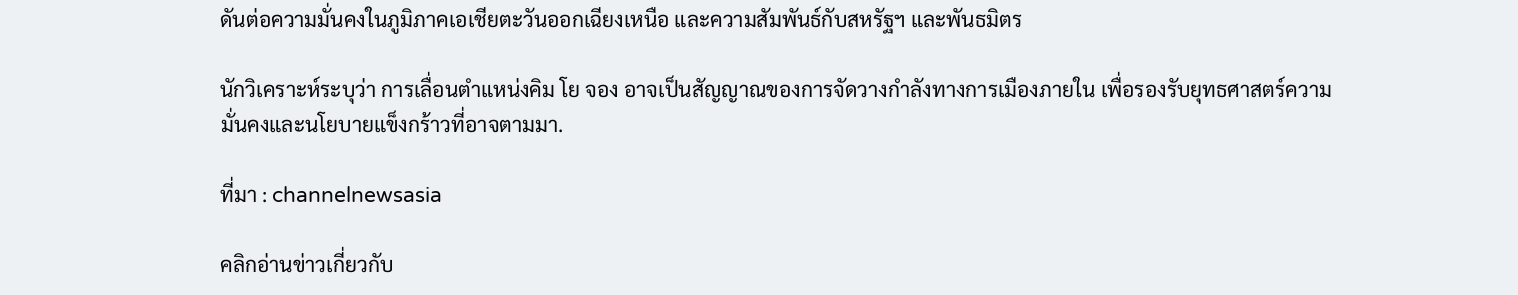ดันต่อความมั่นคงในภูมิภาคเอเชียตะวันออกเฉียงเหนือ และความสัมพันธ์กับสหรัฐฯ และพันธมิตร

นักวิเคราะห์ระบุว่า การเลื่อนตำแหน่งคิม โย จอง อาจเป็นสัญญาณของการจัดวางกำลังทางการเมืองภายใน เพื่อรองรับยุทธศาสตร์ความมั่นคงและนโยบายแข็งกร้าวที่อาจตามมา.

ที่มา : channelnewsasia

คลิกอ่านข่าวเกี่ยวกับ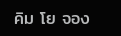คิม โย จอง